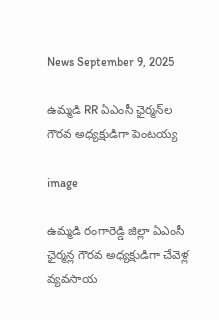News September 9, 2025

ఉమ్మడి RR ఏఎంసీ ఛైర్మన్‌ల గౌరవ అధ్యక్షుడిగా పెంటయ్య

image

ఉమ్మడి రంగారెడ్డి జిల్లా ఏఎంసీ ఛైర్మన్ల గౌరవ అధ్యక్షుడిగా చేవెళ్ల వ్యవసాయ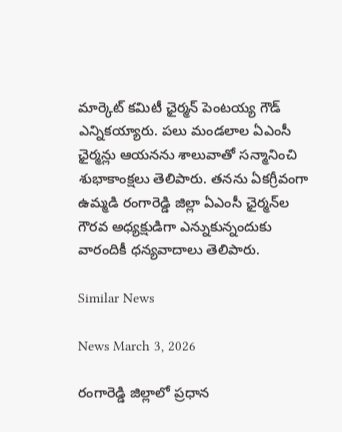మార్కెట్ కమిటీ ఛైర్మన్ పెంటయ్య గౌడ్ ఎన్నికయ్యారు. పలు మండలాల ఏఎంసీ ఛైర్మన్లు ఆయనను శాలువాతో సన్మానించి శుభాకాంక్షలు తెలిపారు. తనను ఏకగ్రీవంగా ఉమ్మడి రంగారెడ్డి జిల్లా ఏఎంసీ ఛైర్మన్‌ల గౌరవ అధ్యక్షుడిగా ఎన్నుకున్నందుకు వారందికీ ధన్యవాదాలు తెలిపారు.

Similar News

News March 3, 2026

రంగారెడ్డి జిల్లాలో ప్రధాన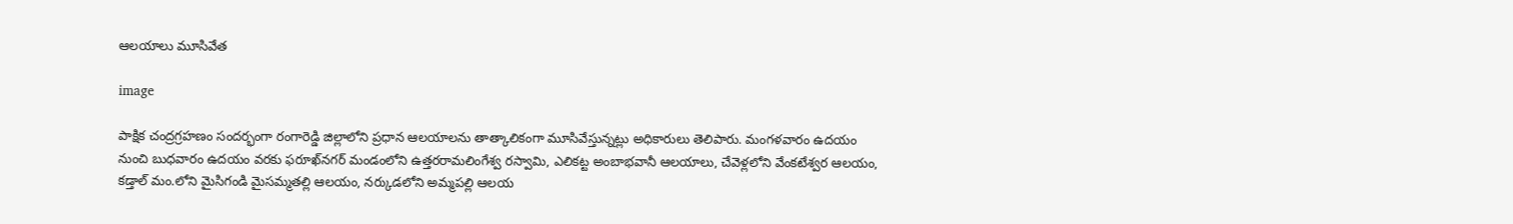ఆలయాలు మూసివేత

image

పాక్షిక చంద్రగ్రహణం సందర్భంగా రంగారెడ్డి జిల్లాలోని ప్రధాన ఆలయాలను తాత్కాలికంగా మూసివేస్తున్నట్లు అధికారులు తెలిపారు. మంగళవారం ఉదయం నుంచి బుధవారం ఉదయం వరకు ఫరూఖ్‌నగర్ మండంలోని ఉత్తరరామలింగేశ్వ రస్వామి, ఎలికట్ట అంబాభవానీ ఆలయాలు, చేవెళ్లలోని వేంకటేశ్వర ఆలయం, కడ్తాల్ మం.లోని మైసిగండి మైసమ్మతల్లి ఆలయం, నర్కుడలోని అమ్మపల్లి ఆలయ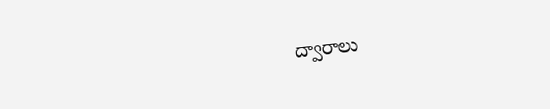ద్వారాలు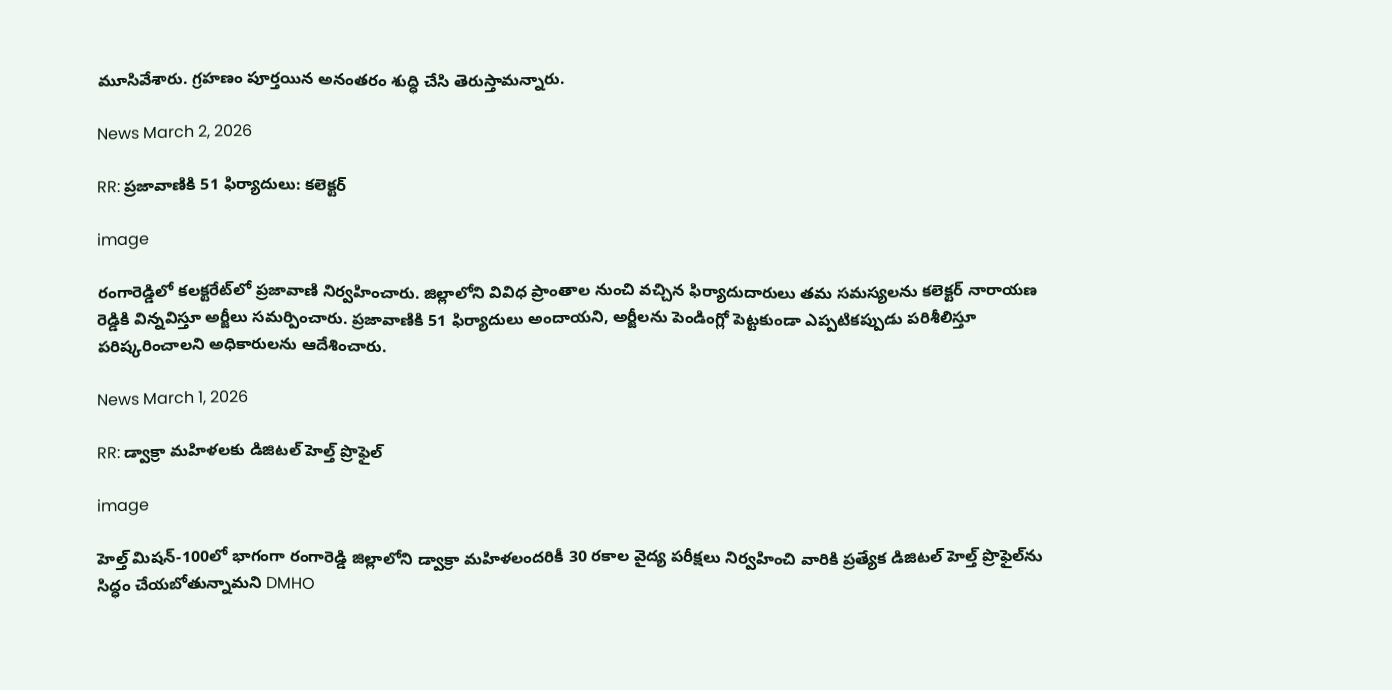మూసివేశారు. గ్రహణం పూర్తయిన అనంతరం శుద్ధి చేసి తెరుస్తామన్నారు.

News March 2, 2026

RR: ప్రజావాణికి 51 ఫిర్యాదులు: కలెక్టర్

image

రంగారెడ్డిలో కలక్టరేట్‌లో ప్రజావాణి నిర్వహించారు. జిల్లాలోని వివిధ ప్రాంతాల నుంచి వచ్చిన ఫిర్యాదుదారులు తమ సమస్యలను కలెక్టర్ నారాయణ రెడ్డికి విన్నవిస్తూ అర్జీలు సమర్పించారు. ప్రజావాణికి 51 ఫిర్యాదులు అందాయని, అర్జీలను పెండింగ్లో పెట్టకుండా ఎప్పటికప్పుడు పరిశీలిస్తూ పరిష్కరించాలని అధికారులను ఆదేశించారు.

News March 1, 2026

RR: డ్వాక్రా మహిళలకు డిజిటల్ హెల్త్ ప్రొఫైల్

image

హెల్త్ మిషన్-100లో భాగంగా రంగారెడ్డి జిల్లాలోని డ్వాక్రా మహిళలందరికీ 30 రకాల వైద్య పరీక్షలు నిర్వహించి వారికి ప్రత్యేక డిజిటల్ హెల్త్ ప్రొఫైల్‌ను సిద్ధం చేయబోతున్నామని DMHO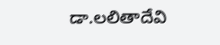డా.లలితాదేవి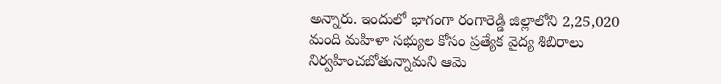అన్నారు. ఇందులో భాగంగా రంగారెడ్డి జిల్లాలోని 2,25,020 మంది మహిళా సభ్యుల కోసం ప్రత్యేక వైద్య శిబిరాలు నిర్వహించబోతున్నామని ఆమె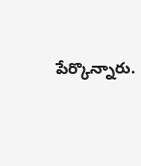పేర్కొన్నారు.